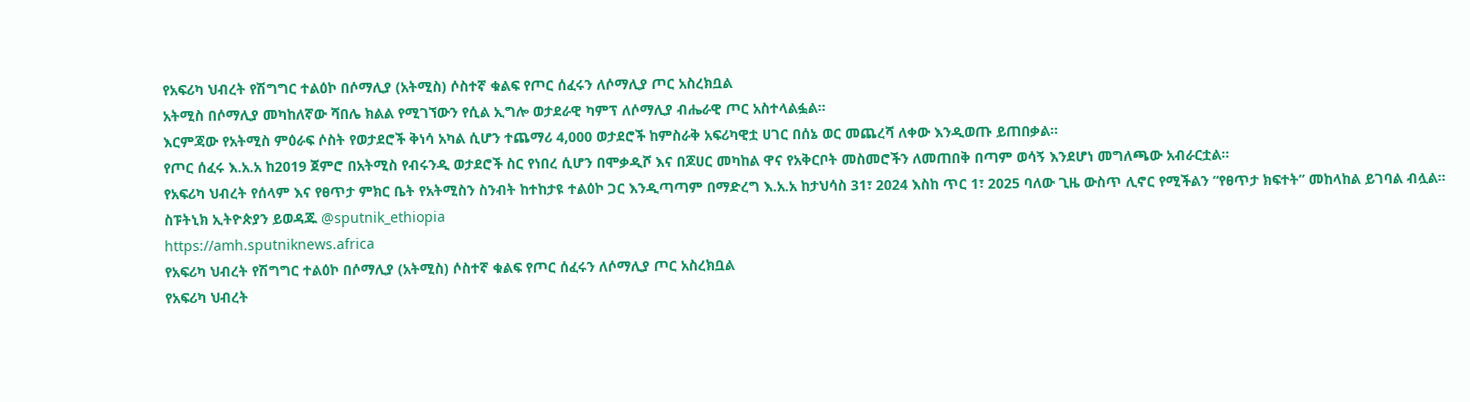የአፍሪካ ህብረት የሽግግር ተልዕኮ በሶማሊያ (አትሚስ) ሶስተኛ ቁልፍ የጦር ሰፈሩን ለሶማሊያ ጦር አስረክቧል
አትሚስ በሶማሊያ መካከለኛው ሻበሌ ክልል የሚገኘውን የሲል ኢግሎ ወታደራዊ ካምፕ ለሶማሊያ ብሔራዊ ጦር አስተላልፏል።
እርምጃው የአትሚስ ምዕራፍ ሶስት የወታደሮች ቅነሳ አካል ሲሆን ተጨማሪ 4,000 ወታደሮች ከምስራቅ አፍሪካዊቷ ሀገር በሰኔ ወር መጨረሻ ለቀው እንዲወጡ ይጠበቃል።
የጦር ሰፈሩ እ.አ.አ ከ2019 ጀምሮ በአትሚስ የብሩንዲ ወታደሮች ስር የነበረ ሲሆን በሞቃዲሾ እና በጆሀር መካከል ዋና የአቅርቦት መስመሮችን ለመጠበቅ በጣም ወሳኝ እንደሆነ መግለጫው አብራርቷል።
የአፍሪካ ህብረት የሰላም እና የፀጥታ ምክር ቤት የአትሚስን ስንብት ከተከታዩ ተልዕኮ ጋር እንዲጣጣም በማድረግ እ.አ.አ ከታህሳስ 31፣ 2024 እስከ ጥር 1፣ 2025 ባለው ጊዜ ውስጥ ሊኖር የሚችልን “የፀጥታ ክፍተት” መከላከል ይገባል ብሏል።
ስፑትኒክ ኢትዮጵያን ይወዳጁ @sputnik_ethiopia
https://amh.sputniknews.africa
የአፍሪካ ህብረት የሽግግር ተልዕኮ በሶማሊያ (አትሚስ) ሶስተኛ ቁልፍ የጦር ሰፈሩን ለሶማሊያ ጦር አስረክቧል
የአፍሪካ ህብረት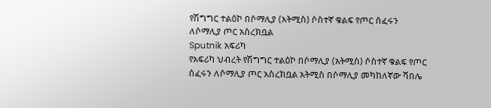የሽግግር ተልዕኮ በሶማሊያ (አትሚስ) ሶስተኛ ቁልፍ የጦር ሰፈሩን ለሶማሊያ ጦር አስረክቧል
Sputnik አፍሪካ
የአፍሪካ ህብረት የሽግግር ተልዕኮ በሶማሊያ (አትሚስ) ሶስተኛ ቁልፍ የጦር ሰፈሩን ለሶማሊያ ጦር አስረክቧል አትሚስ በሶማሊያ መካከለኛው ሻበሌ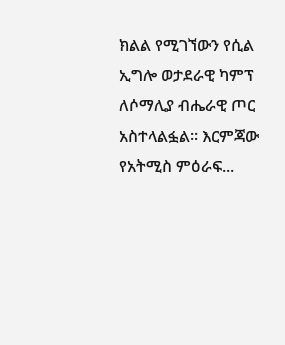ክልል የሚገኘውን የሲል ኢግሎ ወታደራዊ ካምፕ ለሶማሊያ ብሔራዊ ጦር አስተላልፏል። እርምጃው የአትሚስ ምዕራፍ...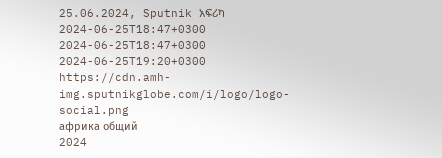25.06.2024, Sputnik አፍሪካ
2024-06-25T18:47+0300
2024-06-25T18:47+0300
2024-06-25T19:20+0300
https://cdn.amh-img.sputnikglobe.com/i/logo/logo-social.png
африка общий
2024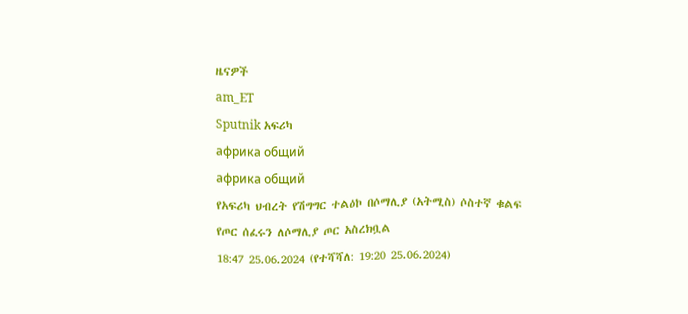ዜናዎች
am_ET
Sputnik አፍሪካ
африка общий
африка общий
የአፍሪካ ህብረት የሽግግር ተልዕኮ በሶማሊያ (አትሚስ) ሶስተኛ ቁልፍ የጦር ሰፈሩን ለሶማሊያ ጦር አስረክቧል
18:47 25.06.2024 (የተሻሻለ: 19:20 25.06.2024)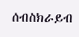ሰብስክራይብ